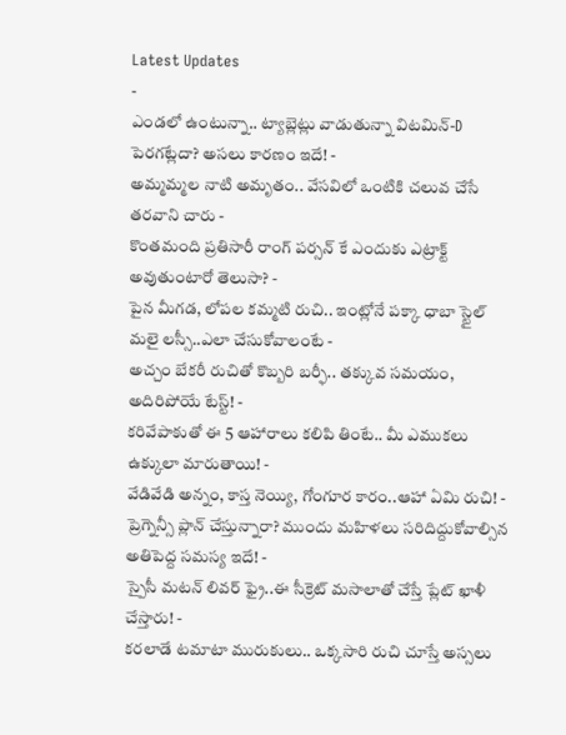Latest Updates
-
ఎండలో ఉంటున్నా.. ట్యాబ్లెట్లు వాడుతున్నా విటమిన్-D పెరగట్లేదా? అసలు కారణం ఇదే! -
అమ్మమ్మల నాటి అమృతం.. వేసవిలో ఒంటికి చలువ చేసే తరవాని చారు -
కొంతమంది ప్రతిసారీ రాంగ్ పర్సన్ కే ఎందుకు ఎట్రాక్ట్ అవుతుంటారో తెలుసా? -
పైన మీగడ, లోపల కమ్మటి రుచి.. ఇంట్లోనే పక్కా ధాబా స్టైల్ మలై లస్సీ..ఎలా చేసుకోవాలంటే -
అచ్చం బేకరీ రుచితో కొబ్బరి బర్ఫీ.. తక్కువ సమయం, అదిరిపోయే టేస్ట్! -
కరివేపాకుతో ఈ 5 ఆహారాలు కలిపి తింటే.. మీ ఎముకలు ఉక్కులా మారుతాయి! -
వేడివేడి అన్నం, కాస్త నెయ్యి, గోంగూర కారం..ఆహా ఏమి రుచి! -
ప్రెగ్నెన్సీ ప్లాన్ చేస్తున్నారా? ముందు మహిళలు సరిదిద్దుకోవాల్సిన అతిపెద్ద సమస్య ఇదే! -
స్పైసీ మటన్ లివర్ ఫ్రై..ఈ సీక్రెట్ మసాలాతో చేస్తే ప్లేట్ ఖాళీ చేస్తారు! -
కరలాడే టమాటా మురుకులు.. ఒక్కసారి రుచి చూస్తే అస్సలు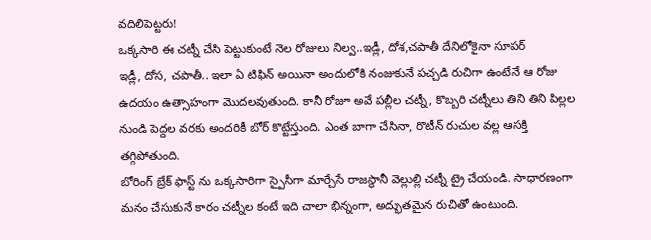వదిలిపెట్టరు!
ఒక్కసారి ఈ చట్నీ చేసి పెట్టుకుంటే నెల రోజులు నిల్వ..ఇడ్లీ, దోశ,చపాతీ దేనిలోకైనా సూపర్
ఇడ్లీ, దోస, చపాతీ.. ఇలా ఏ టిఫిన్ అయినా అందులోకి నంజుకునే పచ్చడి రుచిగా ఉంటేనే ఆ రోజు ఉదయం ఉత్సాహంగా మొదలవుతుంది. కానీ రోజూ అవే పల్లీల చట్నీ, కొబ్బరి చట్నీలు తిని తిని పిల్లల నుండి పెద్దల వరకు అందరికీ బోర్ కొట్టేస్తుంది. ఎంత బాగా చేసినా, రొటీన్ రుచుల వల్ల ఆసక్తి తగ్గిపోతుంది.
బోరింగ్ బ్రేక్ ఫాస్ట్ ను ఒక్కసారిగా స్పైసీగా మార్చేసే రాజస్థానీ వెల్లుల్లి చట్నీ ట్రై చేయండి. సాధారణంగా మనం చేసుకునే కారం చట్నీల కంటే ఇది చాలా భిన్నంగా, అద్భుతమైన రుచితో ఉంటుంది.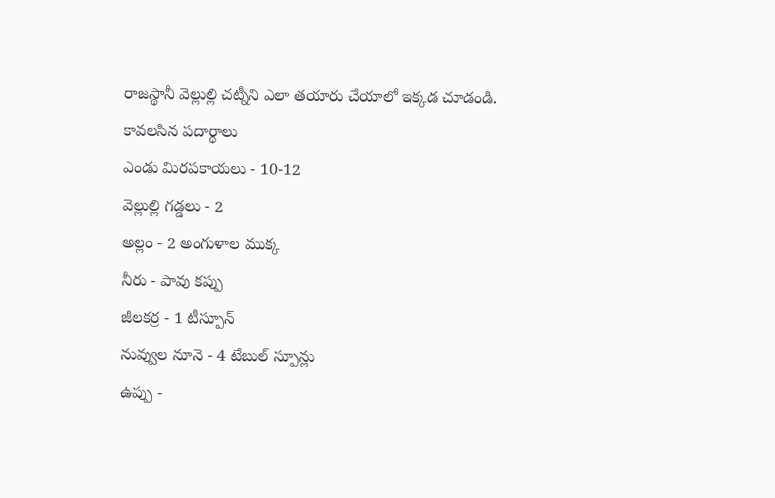రాజస్థానీ వెల్లుల్లి చట్నీని ఎలా తయారు చేయాలో ఇక్కడ చూడండి.
కావలసిన పదార్థాలు
ఎండు మిరపకాయలు - 10-12
వెల్లుల్లి గడ్డలు - 2
అల్లం - 2 అంగుళాల ముక్క
నీరు - పావు కప్పు
జీలకర్ర - 1 టీస్పూన్
నువ్వుల నూనె - 4 టేబుల్ స్పూన్లు
ఉప్పు -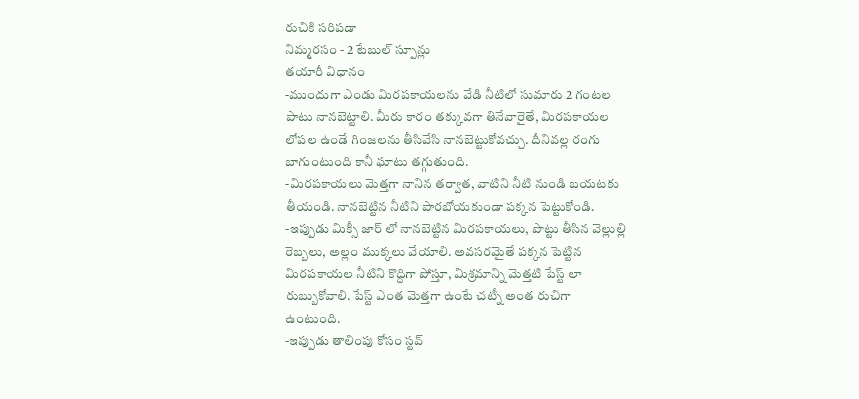రుచికి సరిపడా
నిమ్మరసం - 2 టేబుల్ స్పూన్లు
తయారీ విధానం
-ముందుగా ఎండు మిరపకాయలను వేడి నీటిలో సుమారు 2 గంటల పాటు నానబెట్టాలి. మీరు కారం తక్కువగా తినేవారైతే, మిరపకాయల లోపల ఉండే గింజలను తీసివేసి నానబెట్టుకోవచ్చు. దీనివల్ల రంగు బాగుంటుంది కానీ ఘాటు తగ్గుతుంది.
-మిరపకాయలు మెత్తగా నానిన తర్వాత, వాటిని నీటి నుండి బయటకు తీయండి. నానబెట్టిన నీటిని పారబోయకుండా పక్కన పెట్టుకోండి.
-ఇప్పుడు మిక్సీ జార్ లో నానబెట్టిన మిరపకాయలు, పొట్టు తీసిన వెల్లుల్లి రెబ్బలు, అల్లం ముక్కలు వేయాలి. అవసరమైతే పక్కన పెట్టిన మిరపకాయల నీటిని కొద్దిగా పోస్తూ, మిశ్రమాన్ని మెత్తటి పేస్ట్ లా రుబ్బుకోవాలి. పేస్ట్ ఎంత మెత్తగా ఉంటే చట్నీ అంత రుచిగా ఉంటుంది.
-ఇప్పుడు తాలింపు కోసం స్టవ్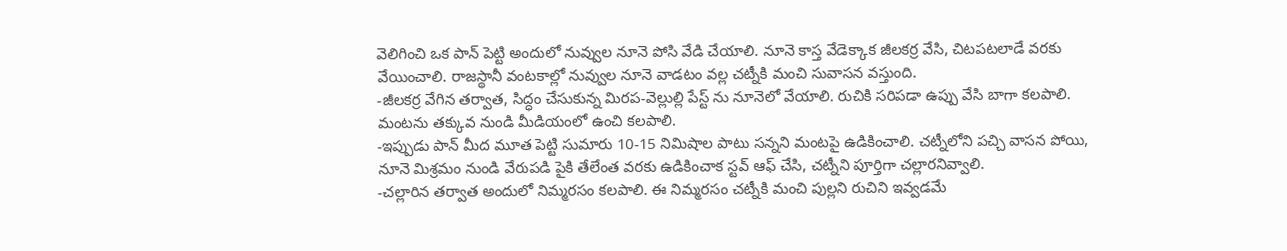వెలిగించి ఒక పాన్ పెట్టి అందులో నువ్వుల నూనె పోసి వేడి చేయాలి. నూనె కాస్త వేడెక్కాక జీలకర్ర వేసి, చిటపటలాడే వరకు వేయించాలి. రాజస్థానీ వంటకాల్లో నువ్వుల నూనె వాడటం వల్ల చట్నీకి మంచి సువాసన వస్తుంది.
-జీలకర్ర వేగిన తర్వాత, సిద్ధం చేసుకున్న మిరప-వెల్లుల్లి పేస్ట్ ను నూనెలో వేయాలి. రుచికి సరిపడా ఉప్పు వేసి బాగా కలపాలి. మంటను తక్కువ నుండి మీడియంలో ఉంచి కలపాలి.
-ఇప్పుడు పాన్ మీద మూత పెట్టి సుమారు 10-15 నిమిషాల పాటు సన్నని మంటపై ఉడికించాలి. చట్నీలోని పచ్చి వాసన పోయి, నూనె మిశ్రమం నుండి వేరుపడి పైకి తేలేంత వరకు ఉడికించాక స్టవ్ ఆఫ్ చేసి, చట్నీని పూర్తిగా చల్లారనివ్వాలి.
-చల్లారిన తర్వాత అందులో నిమ్మరసం కలపాలి. ఈ నిమ్మరసం చట్నీకి మంచి పుల్లని రుచిని ఇవ్వడమే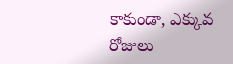కాకుండా, ఎక్కువ రోజులు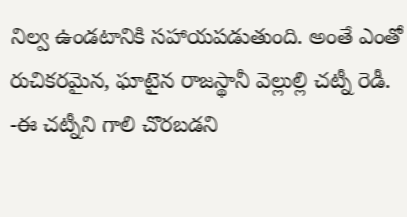నిల్వ ఉండటానికి సహాయపడుతుంది. అంతే ఎంతో రుచికరమైన, ఘాటైన రాజస్థానీ వెల్లుల్లి చట్నీ రెడీ.
-ఈ చట్నీని గాలి చొరబడని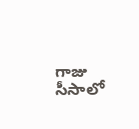గాజు సీసాలో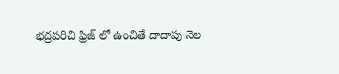భద్రపరిచి ఫ్రిజ్ లో ఉంచితే దాదాపు నెల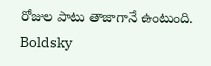రోజుల పాటు తాజాగానే ఉంటుంది.
Boldsky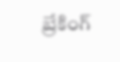బ్రేకింగ్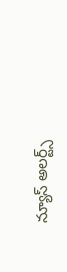న్యూస్ అలర్ట్స్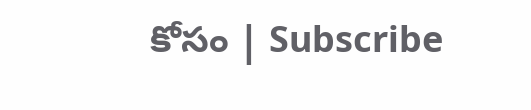కోసం | Subscribe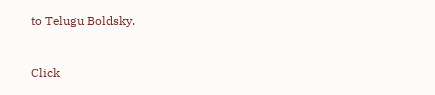to Telugu Boldsky.



Click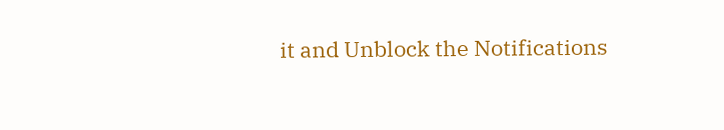it and Unblock the Notifications